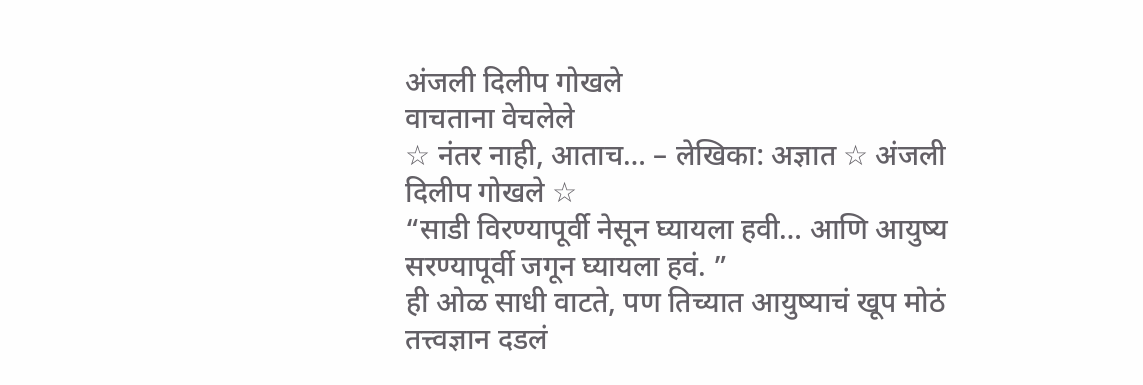अंजली दिलीप गोखले
वाचताना वेचलेले
☆ नंतर नाही, आताच… – लेखिका: अज्ञात ☆ अंजली दिलीप गोखले ☆
“साडी विरण्यापूर्वी नेसून घ्यायला हवी… आणि आयुष्य सरण्यापूर्वी जगून घ्यायला हवं. ”
ही ओळ साधी वाटते, पण तिच्यात आयुष्याचं खूप मोठं तत्त्वज्ञान दडलं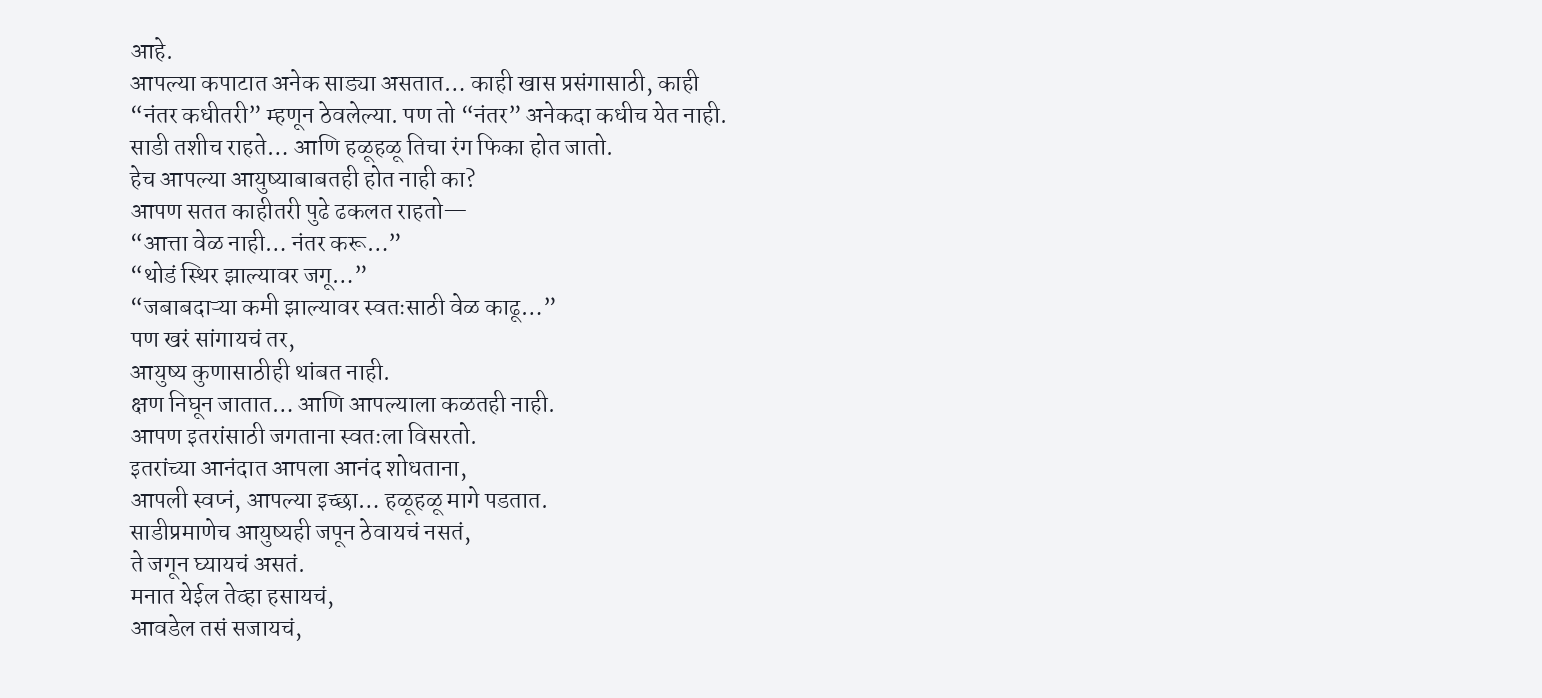आहे.
आपल्या कपाटात अनेक साड्या असतात… काही खास प्रसंगासाठी, काही “नंतर कधीतरी” म्हणून ठेवलेल्या. पण तो “नंतर” अनेकदा कधीच येत नाही. साडी तशीच राहते… आणि हळूहळू तिचा रंग फिका होत जातो.
हेच आपल्या आयुष्याबाबतही होत नाही का?
आपण सतत काहीतरी पुढे ढकलत राहतो—
“आत्ता वेळ नाही… नंतर करू…”
“थोडं स्थिर झाल्यावर जगू…”
“जबाबदाऱ्या कमी झाल्यावर स्वतःसाठी वेळ काढू…”
पण खरं सांगायचं तर,
आयुष्य कुणासाठीही थांबत नाही.
क्षण निघून जातात… आणि आपल्याला कळतही नाही.
आपण इतरांसाठी जगताना स्वतःला विसरतो.
इतरांच्या आनंदात आपला आनंद शोधताना,
आपली स्वप्नं, आपल्या इच्छा… हळूहळू मागे पडतात.
साडीप्रमाणेच आयुष्यही जपून ठेवायचं नसतं,
ते जगून घ्यायचं असतं.
मनात येईल तेव्हा हसायचं,
आवडेल तसं सजायचं,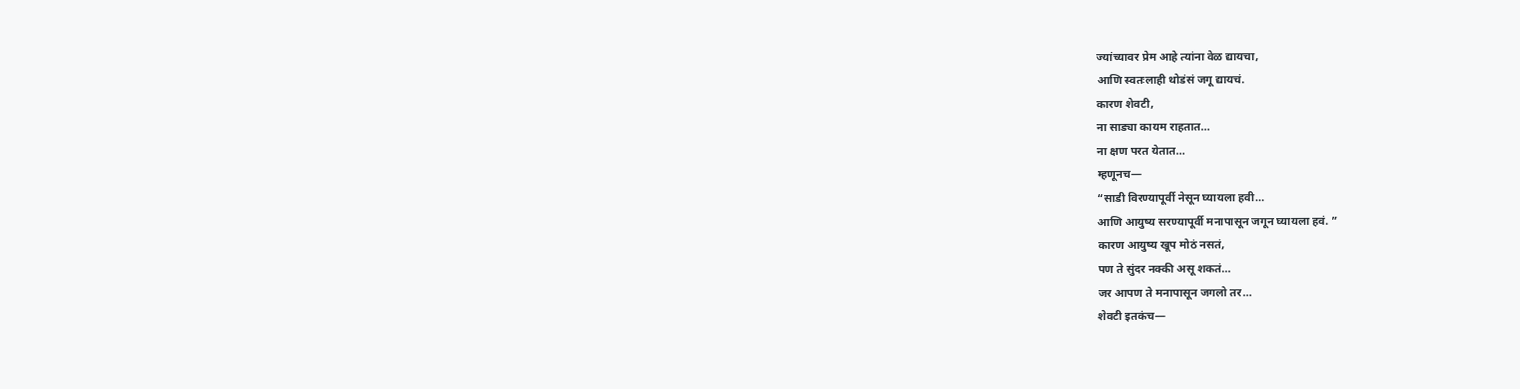ज्यांच्यावर प्रेम आहे त्यांना वेळ द्यायचा,
आणि स्वतःलाही थोडंसं जगू द्यायचं.
कारण शेवटी,
ना साड्या कायम राहतात…
ना क्षण परत येतात…
म्हणूनच—
“साडी विरण्यापूर्वी नेसून घ्यायला हवी…
आणि आयुष्य सरण्यापूर्वी मनापासून जगून घ्यायला हवं. ”
कारण आयुष्य खूप मोठं नसतं,
पण ते सुंदर नक्की असू शकतं…
जर आपण ते मनापासून जगलो तर…
शेवटी इतकंच—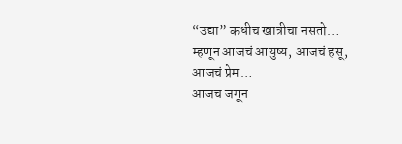“उद्या” कधीच खात्रीचा नसतो…
म्हणून आजचं आयुष्य, आजचं हसू, आजचं प्रेम…
आजच जगून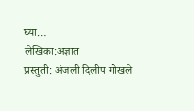घ्या…
लेखिका:अज्ञात
प्रस्तुती: अंजली दिलीप गोखले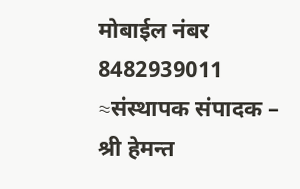मोबाईल नंबर 8482939011
≈संस्थापक संपादक – श्री हेमन्त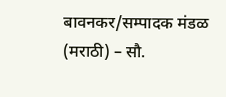बावनकर/सम्पादक मंडळ (मराठी) – सौ.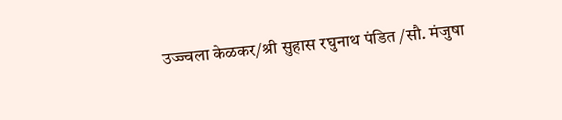उज्ज्वला केळकर/श्री सुहास रघुनाथ पंडित /सौ. मंजुषा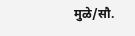मुळे/सौ.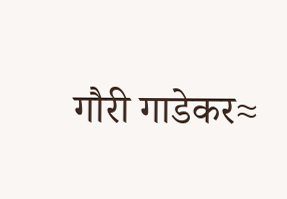गौरी गाडेकर≈